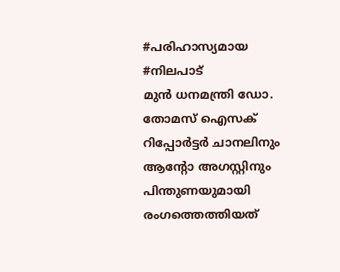#പരിഹാസ്യമായ #നിലപാട്
മുൻ ധനമന്ത്രി ഡോ. തോമസ് ഐസക് റിപ്പോർട്ടർ ചാനലിനും ആന്റോ അഗസ്റ്റിനും പിന്തുണയുമായി രംഗത്തെത്തിയത്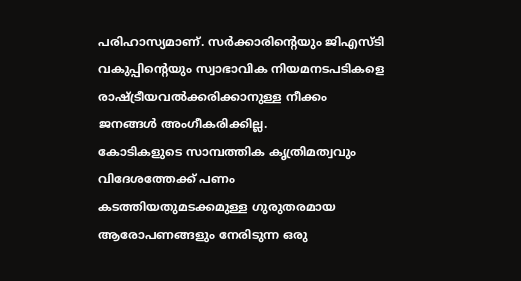പരിഹാസ്യമാണ്. സർക്കാരിന്റെയും ജിഎസ്ടി വകുപ്പിന്റെയും സ്വാഭാവിക നിയമനടപടികളെ രാഷ്ട്രീയവൽക്കരിക്കാനുള്ള നീക്കം ജനങ്ങൾ അംഗീകരിക്കില്ല.
കോടികളുടെ സാമ്പത്തിക കൃത്രിമത്വവും വിദേശത്തേക്ക് പണം കടത്തിയതുമടക്കമുള്ള ഗുരുതരമായ ആരോപണങ്ങളും നേരിടുന്ന ഒരു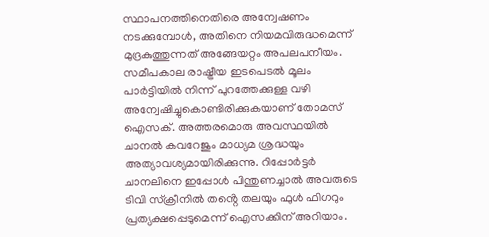സ്ഥാപനത്തിനെതിരെ അന്വേഷണം നടക്കുമ്പോൾ, അതിനെ നിയമവിരുദ്ധമെന്ന് മുദ്രകുത്തുന്നത് അങ്ങേയറ്റം അപലപനീയം.
സമീപകാല രാഷ്ട്രീയ ഇടപെടൽ മൂലം പാർട്ടിയിൽ നിന്ന് പുറത്തേക്കുള്ള വഴി അന്വേഷിച്ചുകൊണ്ടിരിക്കുകയാണ് തോമസ് ഐസക്. അത്തരമൊരു അവസ്ഥയിൽ ചാനൽ കവറേജും മാധ്യമ ശ്രദ്ധയും അത്യാവശ്യമായിരിക്കുന്നു. റിപ്പോർട്ടർ ചാനലിനെ ഇപ്പോൾ പിന്തുണച്ചാൽ അവരുടെ ടിവി സ്ക്രീനിൽ തൻ്റെ തലയും ഫുൾ ഫിഗറും പ്രത്യക്ഷപ്പെടുമെന്ന് ഐസക്കിന് അറിയാം.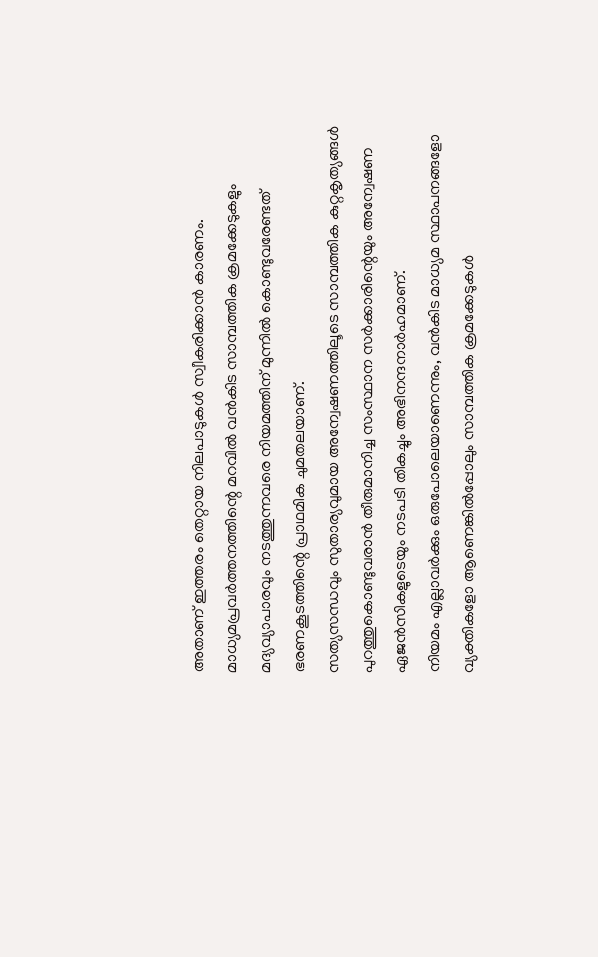അതാണ് ഇത്തരം തെറ്റായ നിലപാടുകൾ സ്വീകരിക്കാൻ കാരണം.
മാധ്യമപ്രവർത്തനത്തിന്റെ മറവിൽ വൻകിട സാമ്പത്തിക ക്രമക്കേടുകളും മദ്യവ്യാപാരവും നടത്തുന്നവരെ നിയമത്തിന് മുന്നിൽ കൊണ്ടുവരേണ്ടത് ഭരണകൂടത്തിന്റെ പ്രാഥമിക ചുമതലയാണ്.
സത്യസന്ധവും സുതാര്യവുമായ അന്വേഷണത്തിലൂടെ സാമ്പത്തിക കുറ്റകൃത്യങ്ങൾ പുറത്തുകൊണ്ടുവരാൻ തീരുമാനിച്ച സംസ്ഥാന സർക്കാരിന്റെയും അന്വേഷണ ഏജൻസികളുടെയും നടപടി തികച്ചും അഭിനന്ദനാർഹമാണ്.
നിയമം എല്ലാവർക്കും ഒരുപോലെയാണെന്നും, വൻകിട മാധ്യമ സ്ഥാപനങ്ങളോ വ്യക്തികളോ ആണെങ്കിൽപ്പോലും സാമ്പത്തിക ക്രമക്കേടുകൾ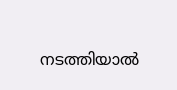നടത്തിയാൽ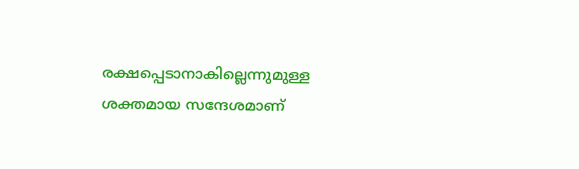രക്ഷപ്പെടാനാകില്ലെന്നുമുള്ള ശക്തമായ സന്ദേശമാണ്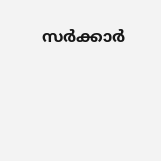സർക്കാർ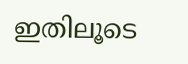ഇതിലൂടെ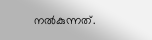നൽകുന്നത്.